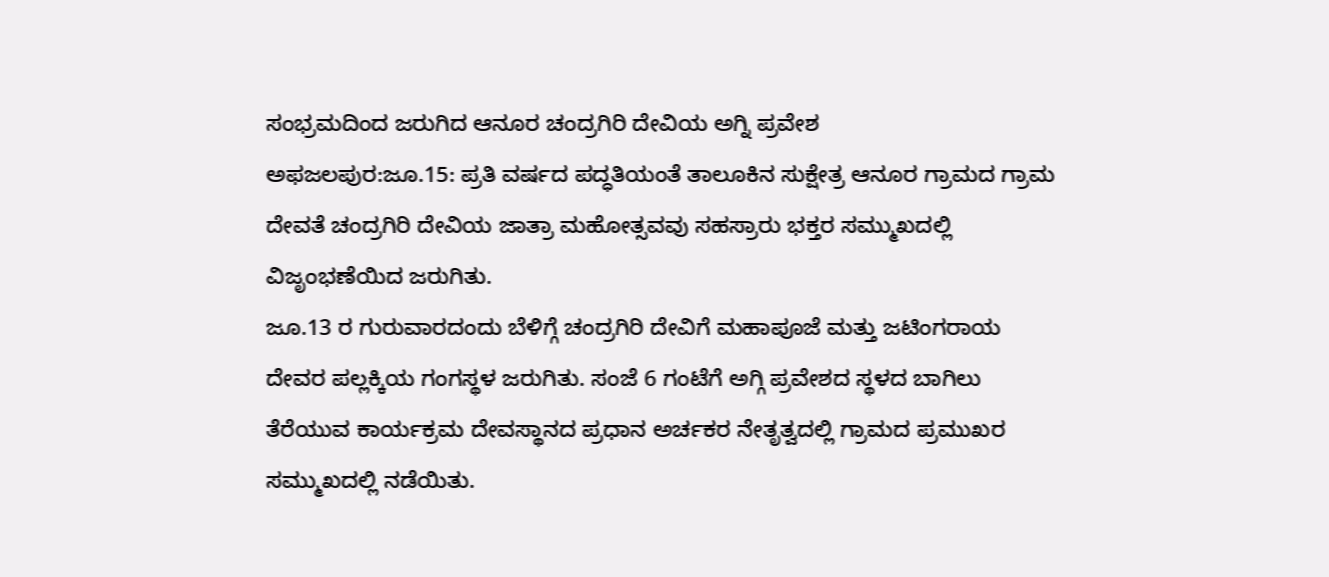ಸಂಭ್ರಮದಿಂದ ಜರುಗಿದ ಆನೂರ ಚಂದ್ರಗಿರಿ ದೇವಿಯ ಅಗ್ನಿ ಪ್ರವೇಶ
ಅಫಜಲಪುರ:ಜೂ.15: ಪ್ರತಿ ವರ್ಷದ ಪದ್ಧತಿಯಂತೆ ತಾಲೂಕಿನ ಸುಕ್ಷೇತ್ರ ಆನೂರ ಗ್ರಾಮದ ಗ್ರಾಮ ದೇವತೆ ಚಂದ್ರಗಿರಿ ದೇವಿಯ ಜಾತ್ರಾ ಮಹೋತ್ಸವವು ಸಹಸ್ರಾರು ಭಕ್ತರ ಸಮ್ಮುಖದಲ್ಲಿ ವಿಜೃಂಭಣೆಯಿದ ಜರುಗಿತು.
ಜೂ.13 ರ ಗುರುವಾರದಂದು ಬೆಳಿಗ್ಗೆ ಚಂದ್ರಗಿರಿ ದೇವಿಗೆ ಮಹಾಪೂಜೆ ಮತ್ತು ಜಟಿಂಗರಾಯ ದೇವರ ಪಲ್ಲಕ್ಕಿಯ ಗಂಗಸ್ಥಳ ಜರುಗಿತು. ಸಂಜೆ 6 ಗಂಟೆಗೆ ಅಗ್ಗಿ ಪ್ರವೇಶದ ಸ್ಥಳದ ಬಾಗಿಲು ತೆರೆಯುವ ಕಾರ್ಯಕ್ರಮ ದೇವಸ್ಥಾನದ ಪ್ರಧಾನ ಅರ್ಚಕರ ನೇತೃತ್ವದಲ್ಲಿ ಗ್ರಾಮದ ಪ್ರಮುಖರ ಸಮ್ಮುಖದಲ್ಲಿ ನಡೆಯಿತು.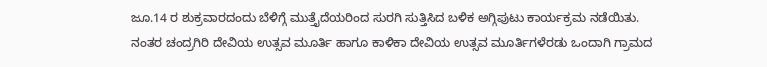ಜೂ.14 ರ ಶುಕ್ರವಾರದಂದು ಬೆಳಿಗ್ಗೆ ಮುತ್ತೈದೆಯರಿಂದ ಸುರಗಿ ಸುತ್ತಿಸಿದ ಬಳಿಕ ಅಗ್ಗಿಪುಟು ಕಾರ್ಯಕ್ರಮ ನಡೆಯಿತು. ನಂತರ ಚಂದ್ರಗಿರಿ ದೇವಿಯ ಉತ್ಸವ ಮೂರ್ತಿ ಹಾಗೂ ಕಾಳಿಕಾ ದೇವಿಯ ಉತ್ಸವ ಮೂರ್ತಿಗಳೆರಡು ಒಂದಾಗಿ ಗ್ರಾಮದ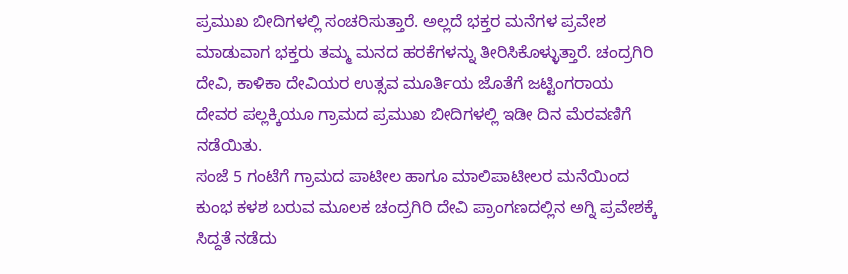ಪ್ರಮುಖ ಬೀದಿಗಳಲ್ಲಿ ಸಂಚರಿಸುತ್ತಾರೆ. ಅಲ್ಲದೆ ಭಕ್ತರ ಮನೆಗಳ ಪ್ರವೇಶ ಮಾಡುವಾಗ ಭಕ್ತರು ತಮ್ಮ ಮನದ ಹರಕೆಗಳನ್ನು ತೀರಿಸಿಕೊಳ್ಳುತ್ತಾರೆ. ಚಂದ್ರಗಿರಿ ದೇವಿ, ಕಾಳಿಕಾ ದೇವಿಯರ ಉತ್ಸವ ಮೂರ್ತಿಯ ಜೊತೆಗೆ ಜಟ್ಟಿಂಗರಾಯ ದೇವರ ಪಲ್ಲಕ್ಕಿಯೂ ಗ್ರಾಮದ ಪ್ರಮುಖ ಬೀದಿಗಳಲ್ಲಿ ಇಡೀ ದಿನ ಮೆರವಣಿಗೆ ನಡೆಯಿತು.
ಸಂಜೆ 5 ಗಂಟೆಗೆ ಗ್ರಾಮದ ಪಾಟೀಲ ಹಾಗೂ ಮಾಲಿಪಾಟೀಲರ ಮನೆಯಿಂದ ಕುಂಭ ಕಳಶ ಬರುವ ಮೂಲಕ ಚಂದ್ರಗಿರಿ ದೇವಿ ಪ್ರಾಂಗಣದಲ್ಲಿನ ಅಗ್ನಿ ಪ್ರವೇಶಕ್ಕೆ ಸಿದ್ದತೆ ನಡೆದು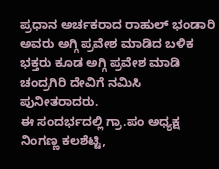ಪ್ರಧಾನ ಅರ್ಚಕರಾದ ರಾಹುಲ್ ಭಂಡಾರಿ ಅವರು ಅಗ್ಗಿ ಪ್ರವೇಶ ಮಾಡಿದ ಬಳಿಕ ಭಕ್ತರು ಕೂಡ ಅಗ್ಗಿ ಪ್ರವೇಶ ಮಾಡಿ ಚಂದ್ರಗಿರಿ ದೇವಿಗೆ ನಮಿಸಿ ಪುನೀತರಾದರು.
ಈ ಸಂದರ್ಭದಲ್ಲಿ ಗ್ರಾ.ಪಂ ಅಧ್ಯಕ್ಷ ನಿಂಗಣ್ಣ ಕಲಶೆಟ್ಟಿ,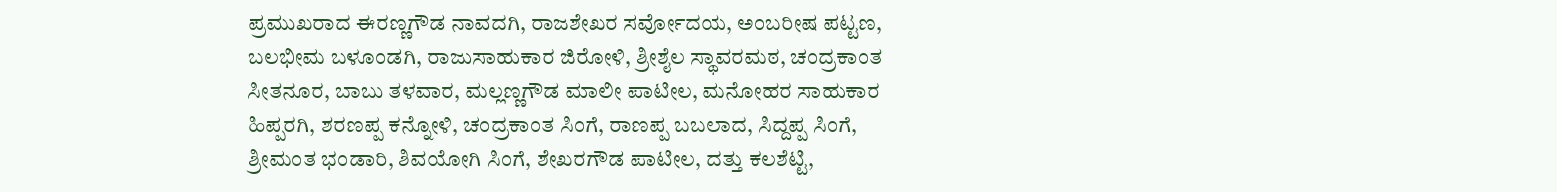ಪ್ರಮುಖರಾದ ಈರಣ್ಣಗೌಡ ನಾವದಗಿ, ರಾಜಶೇಖರ ಸರ್ವೋದಯ, ಅಂಬರೀಷ ಪಟ್ಟಣ, ಬಲಭೀಮ ಬಳೂಂಡಗಿ, ರಾಜುಸಾಹುಕಾರ ಜಿರೋಳಿ, ಶ್ರೀಶೈಲ ಸ್ಥಾವರಮಠ, ಚಂದ್ರಕಾಂತ ಸೀತನೂರ, ಬಾಬು ತಳವಾರ, ಮಲ್ಲಣ್ಣಗೌಡ ಮಾಲೀ ಪಾಟೀಲ, ಮನೋಹರ ಸಾಹುಕಾರ ಹಿಪ್ಪರಗಿ, ಶರಣಪ್ಪ ಕನ್ನೋಳಿ, ಚಂದ್ರಕಾಂತ ಸಿಂಗೆ, ರಾಣಪ್ಪ ಬಬಲಾದ, ಸಿದ್ದಪ್ಪ ಸಿಂಗೆ, ಶ್ರೀಮಂತ ಭಂಡಾರಿ, ಶಿವಯೋಗಿ ಸಿಂಗೆ, ಶೇಖರಗೌಡ ಪಾಟೀಲ, ದತ್ತು ಕಲಶೆಟ್ಟಿ,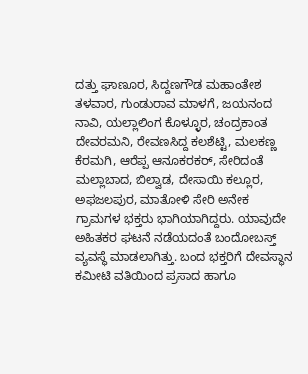ದತ್ತು ಘಾಣೂರ, ಸಿದ್ದಣಗೌಡ ಮಹಾಂತೇಶ ತಳವಾರ, ಗುಂಡುರಾವ ಮಾಳಗೆ, ಜಯನಂದ ನಾವಿ, ಯಲ್ಲಾಲಿಂಗ ಕೊಳ್ಳೂರ, ಚಂದ್ರಕಾಂತ ದೇವರಮನಿ, ರೇವಣಸಿದ್ದ ಕಲಶೆಟ್ಟಿ, ಮಲಕಣ್ಣ ಕೆರಮಗಿ, ಆರೆಪ್ಪ ಆನೂಕರಕರ್, ಸೇರಿದಂತೆ ಮಲ್ಲಾಬಾದ, ಬಿಲ್ವಾಡ, ದೇಸಾಯಿ ಕಲ್ಲೂರ, ಅಫಜಲಪುರ, ಮಾತೋಳಿ ಸೇರಿ ಅನೇಕ ಗ್ರಾಮಗಳ ಭಕ್ತರು ಭಾಗಿಯಾಗಿದ್ದರು. ಯಾವುದೇ ಅಹಿತಕರ ಘಟನೆ ನಡೆಯದಂತೆ ಬಂದೋಬಸ್ತ್ ವ್ಯವಸ್ಥೆ ಮಾಡಲಾಗಿತ್ತು. ಬಂದ ಭಕ್ತರಿಗೆ ದೇವಸ್ಥಾನ ಕಮೀಟಿ ವತಿಯಿಂದ ಪ್ರಸಾದ ಹಾಗೂ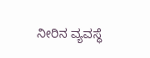ನೀರಿನ ವ್ಯವಸ್ಥೆ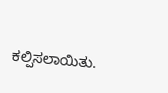ಕಲ್ಪಿಸಲಾಯಿತು.